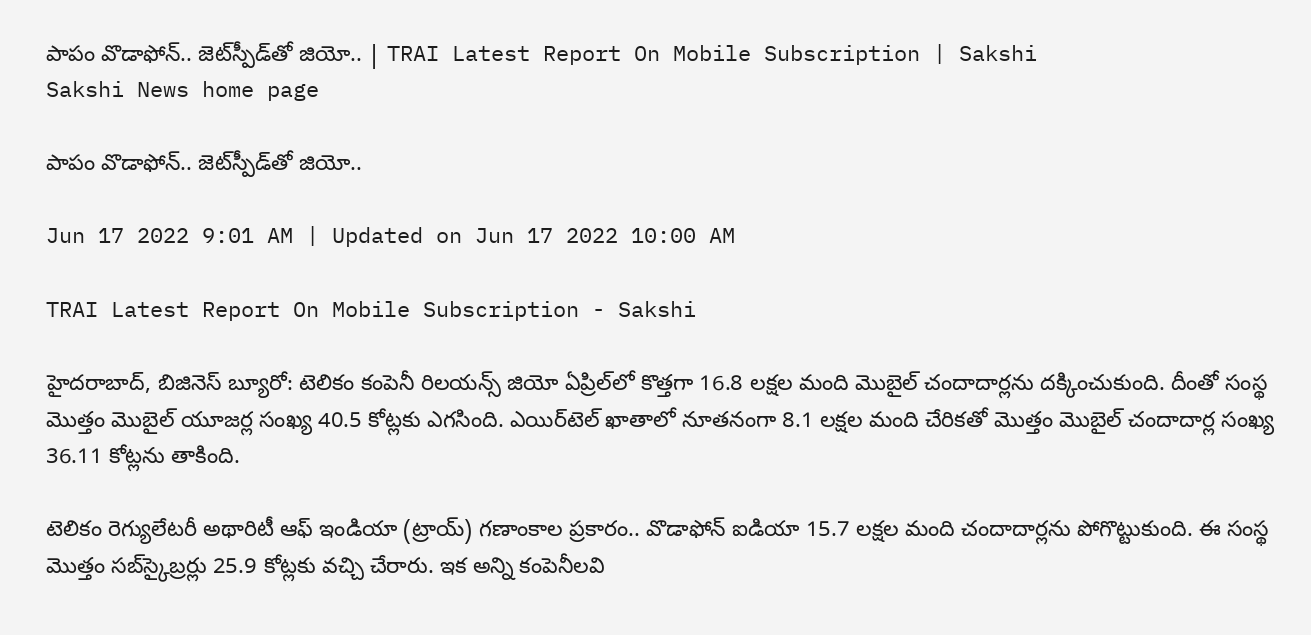పాపం వొడాఫోన్‌.. జెట్‌స్పీడ్‌తో జియో.. | TRAI Latest Report On Mobile Subscription | Sakshi
Sakshi News home page

పాపం వొడాఫోన్‌.. జెట్‌స్పీడ్‌తో జియో..

Jun 17 2022 9:01 AM | Updated on Jun 17 2022 10:00 AM

TRAI Latest Report On Mobile Subscription - Sakshi

హైదరాబాద్, బిజినెస్‌ బ్యూరో: టెలికం కంపెనీ రిలయన్స్‌ జియో ఏప్రిల్‌లో కొత్తగా 16.8 లక్షల మంది మొబైల్‌ చందాదార్లను దక్కించుకుంది. దీంతో సంస్థ మొత్తం మొబైల్‌ యూజర్ల సంఖ్య 40.5 కోట్లకు ఎగసింది. ఎయిర్‌టెల్‌ ఖాతాలో నూతనంగా 8.1 లక్షల మంది చేరికతో మొత్తం మొబైల్‌ చందాదార్ల సంఖ్య 36.11 కోట్లను తాకింది.

టెలికం రెగ్యులేటరీ అథారిటీ ఆఫ్‌ ఇండియా (ట్రాయ్‌) గణాంకాల ప్రకారం.. వొడాఫోన్‌ ఐడియా 15.7 లక్షల మంది చందాదార్లను పోగొట్టుకుంది. ఈ సంస్థ మొత్తం సబ్‌స్కైబ్రర్లు 25.9 కోట్లకు వచ్చి చేరారు. ఇక అన్ని కంపెనీలవి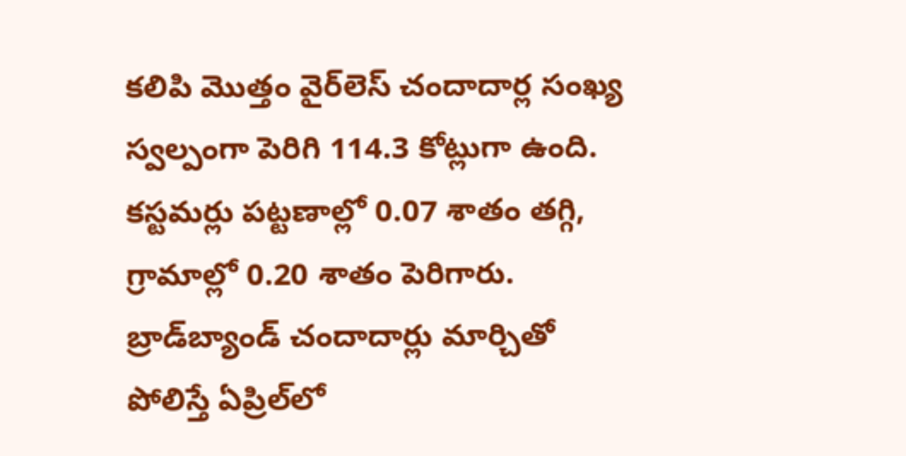కలిపి మొత్తం వైర్‌లెస్‌ చందాదార్ల సంఖ్య స్వల్పంగా పెరిగి 114.3 కోట్లుగా ఉంది. కస్టమర్లు పట్టణాల్లో 0.07 శాతం తగ్గి, గ్రామాల్లో 0.20 శాతం పెరిగారు. బ్రాడ్‌బ్యాండ్‌ చందాదార్లు మార్చితో పోలిస్తే ఏప్రిల్‌లో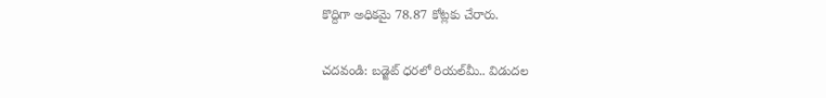కొద్దిగా అధికమై 78.87 కోట్లకు చేరారు.

చదవండి: బడ్జెట్‌ ధరలో రియల్‌మీ.. విడుదల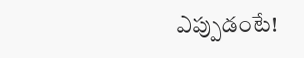ఎప్పుడంటే!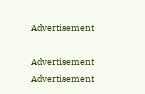Advertisement

Advertisement
Advertisement